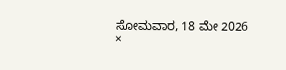ಸೋಮವಾರ, 18 ಮೇ 2026
×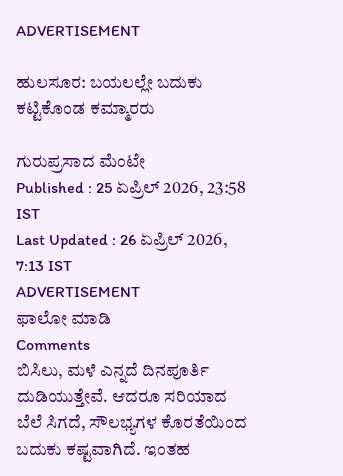ADVERTISEMENT

ಹುಲಸೂರ: ಬಯಲಲ್ಲೇ ಬದುಕು ಕಟ್ಟಿಕೊಂಡ ಕಮ್ಮಾರರು

ಗುರುಪ್ರಸಾದ ಮೆಂಟೇ
Published : 25 ಏಪ್ರಿಲ್ 2026, 23:58 IST
Last Updated : 26 ಏಪ್ರಿಲ್ 2026, 7:13 IST
ADVERTISEMENT
ಫಾಲೋ ಮಾಡಿ
Comments
ಬಿಸಿಲು, ಮಳೆ ಎನ್ನದೆ ದಿನಪೂರ್ತಿ ದುಡಿಯುತ್ತೇವೆ. ಆದರೂ ಸರಿಯಾದ ಬೆಲೆ ಸಿಗದೆ, ಸೌಲಭ್ಯಗಳ ಕೊರತೆಯಿಂದ ಬದುಕು ಕಷ್ಟವಾಗಿದೆ. ಇಂತಹ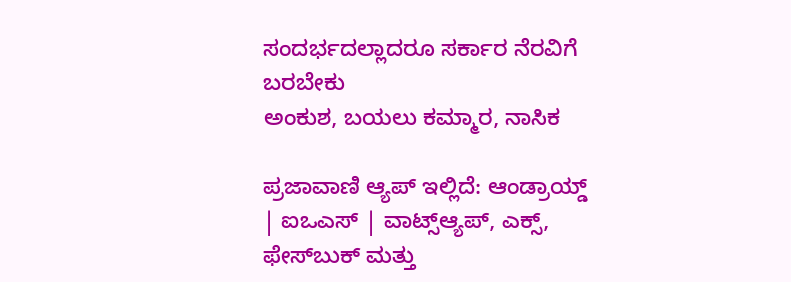ಸಂದರ್ಭದಲ್ಲಾದರೂ ಸರ್ಕಾರ ನೆರವಿಗೆ ಬರಬೇಕು
ಅಂಕುಶ, ಬಯಲು ಕಮ್ಮಾರ, ನಾಸಿಕ

ಪ್ರಜಾವಾಣಿ ಆ್ಯಪ್ ಇಲ್ಲಿದೆ: ಆಂಡ್ರಾಯ್ಡ್ | ಐಒಎಸ್ | ವಾಟ್ಸ್ಆ್ಯಪ್, ಎಕ್ಸ್, ಫೇಸ್‌ಬುಕ್ ಮತ್ತು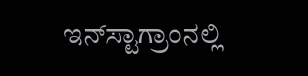ಇನ್‌ಸ್ಟಾಗ್ರಾಂನಲ್ಲಿ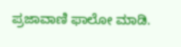ಪ್ರಜಾವಾಣಿ ಫಾಲೋ ಮಾಡಿ.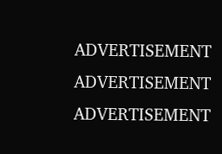ADVERTISEMENT
ADVERTISEMENT
ADVERTISEMENT